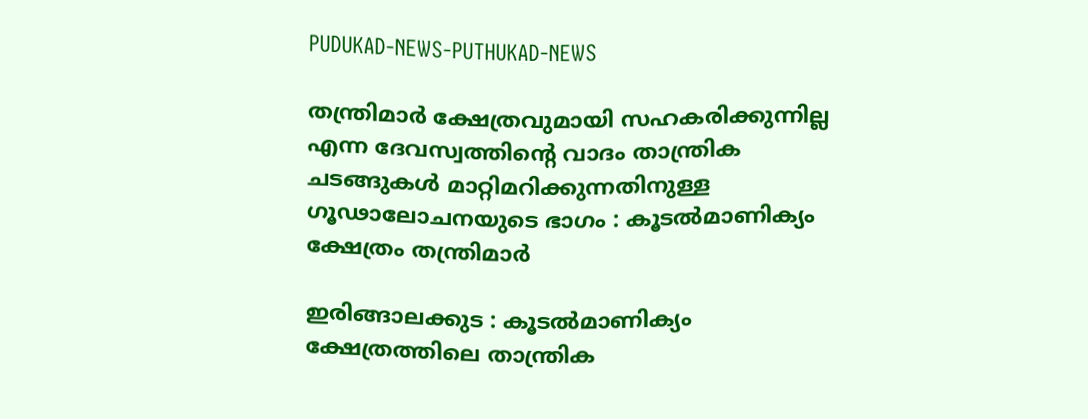PUDUKAD-NEWS-PUTHUKAD-NEWS

തന്ത്രിമാർ ക്ഷേത്രവുമായി സഹകരിക്കുന്നില്ല എന്ന ദേവസ്വത്തിൻ്റെ വാദം താന്ത്രിക ചടങ്ങുകൾ മാറ്റിമറിക്കുന്നതിനുള്ള ഗൂഢാലോചനയുടെ ഭാഗം : കൂടൽമാണിക്യം ക്ഷേത്രം തന്ത്രിമാർ

ഇരിങ്ങാലക്കുട : കൂടൽമാണിക്യം ക്ഷേത്രത്തിലെ താന്ത്രിക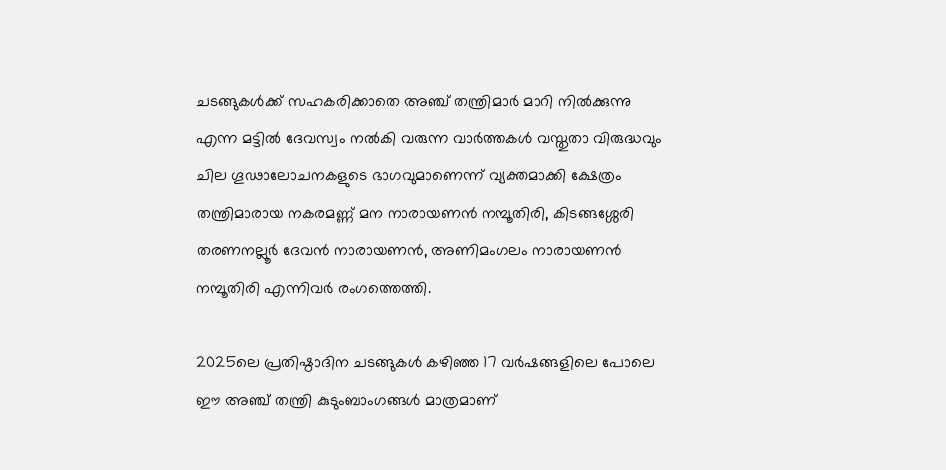ചടങ്ങുകൾക്ക് സഹകരിക്കാതെ അഞ്ച് തന്ത്രിമാർ മാറി നിൽക്കുന്നു എന്ന മട്ടിൽ ദേവസ്വം നൽകി വരുന്ന വാർത്തകൾ വസ്തുതാ വിരുദ്ധവും ചില ഗൂഢാലോചനകളുടെ ഭാഗവുമാണെന്ന് വ്യക്തമാക്കി ക്ഷേത്രം തന്ത്രിമാരായ നകരമണ്ണ് മന നാരായണൻ നമ്പൂതിരി, കിടങ്ങശ്ശേരി തരണനല്ലൂർ ദേവൻ നാരായണൻ, അണിമംഗലം നാരായണൻ നമ്പൂതിരി എന്നിവർ രംഗത്തെത്തി.

2025ലെ പ്രതിഷ്ഠാദിന ചടങ്ങുകൾ കഴിഞ്ഞ 17 വർഷങ്ങളിലെ പോലെ ഈ അഞ്ച് തന്ത്രി കുടുംബാംഗങ്ങൾ മാത്രമാണ്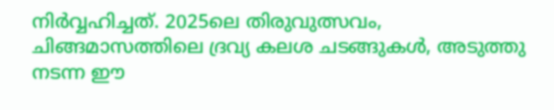നിർവ്വഹിച്ചത്. 2025ലെ തിരുവുത്സവം, ചിങ്ങമാസത്തിലെ ദ്രവ്യ കലശ ചടങ്ങുകൾ, അടുത്തു നടന്ന ഈ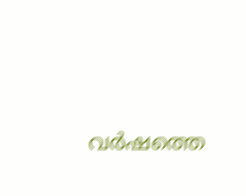വർഷത്തെ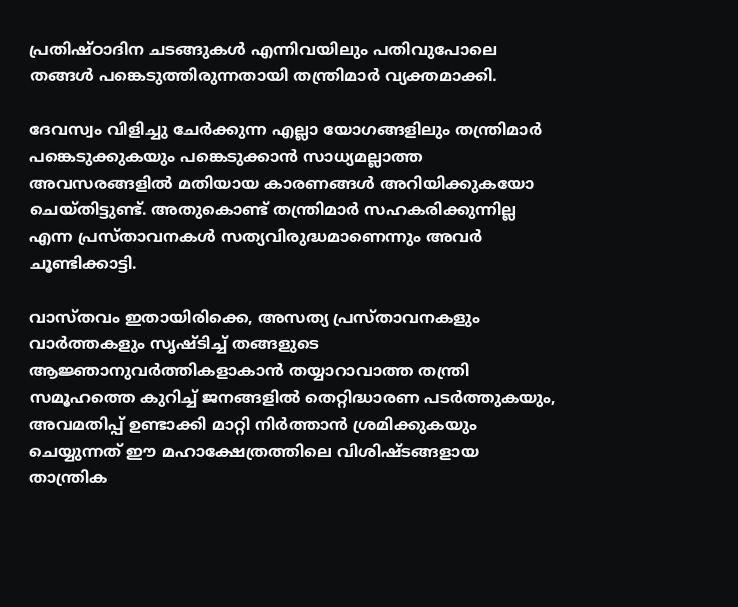പ്രതിഷ്ഠാദിന ചടങ്ങുകൾ എന്നിവയിലും പതിവുപോലെ തങ്ങൾ പങ്കെടുത്തിരുന്നതായി തന്ത്രിമാർ വ്യക്തമാക്കി.

ദേവസ്വം വിളിച്ചു ചേർക്കുന്ന എല്ലാ യോഗങ്ങളിലും തന്ത്രിമാർ പങ്കെടുക്കുകയും പങ്കെടുക്കാൻ സാധ്യമല്ലാത്ത അവസരങ്ങളിൽ മതിയായ കാരണങ്ങൾ അറിയിക്കുകയോ ചെയ്തിട്ടുണ്ട്. അതുകൊണ്ട് തന്ത്രിമാർ സഹകരിക്കുന്നില്ല എന്ന പ്രസ്താവനകൾ സത്യവിരുദ്ധമാണെന്നും അവർ ചൂണ്ടിക്കാട്ടി.

വാസ്തവം ഇതായിരിക്കെ, അസത്യ പ്രസ്താവനകളും വാർത്തകളും സൃഷ്ടിച്ച് തങ്ങളുടെ ആജ്ഞാനുവർത്തികളാകാൻ തയ്യാറാവാത്ത തന്ത്രി സമൂഹത്തെ കുറിച്ച് ജനങ്ങളിൽ തെറ്റിദ്ധാരണ പടർത്തുകയും, അവമതിപ്പ് ഉണ്ടാക്കി മാറ്റി നിർത്താൻ ശ്രമിക്കുകയും ചെയ്യുന്നത് ഈ മഹാക്ഷേത്രത്തിലെ വിശിഷ്ടങ്ങളായ താന്ത്രിക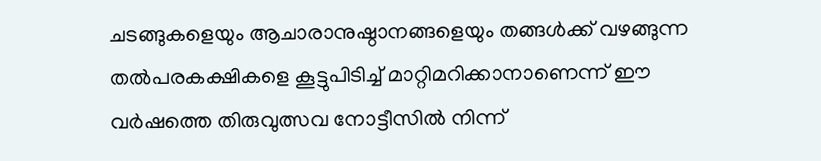ചടങ്ങുകളെയും ആചാരാനുഷ്ഠാനങ്ങളെയും തങ്ങൾക്ക് വഴങ്ങുന്ന തൽപരകക്ഷികളെ കൂട്ടുപിടിച്ച് മാറ്റിമറിക്കാനാണെന്ന് ഈ വർഷത്തെ തിരുവുത്സവ നോട്ടീസിൽ നിന്ന്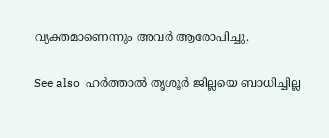വ്യക്തമാണെന്നും അവർ ആരോപിച്ചു.

See also  ഹർത്താൽ തൃശൂർ ജില്ലയെ ബാധിച്ചില്ല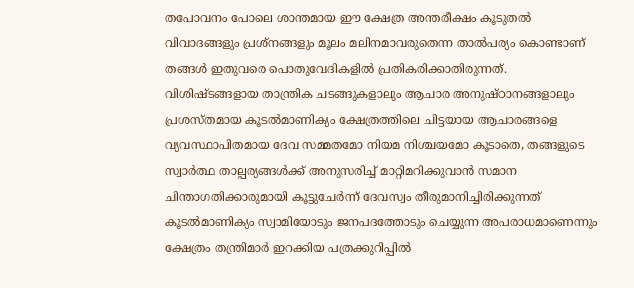തപോവനം പോലെ ശാന്തമായ ഈ ക്ഷേത്ര അന്തരീക്ഷം കൂടുതൽ വിവാദങ്ങളും പ്രശ്നങ്ങളും മൂലം മലിനമാവരുതെന്ന താൽപര്യം കൊണ്ടാണ് തങ്ങൾ ഇതുവരെ പൊതുവേദികളിൽ പ്രതികരിക്കാതിരുന്നത്. വിശിഷ്ടങ്ങളായ താന്ത്രിക ചടങ്ങുകളാലും ആചാര അനുഷ്ഠാനങ്ങളാലും പ്രശസ്തമായ കൂടൽമാണിക്യം ക്ഷേത്രത്തിലെ ചിട്ടയായ ആചാരങ്ങളെ വ്യവസ്ഥാപിതമായ ദേവ സമ്മതമോ നിയമ നിശ്ചയമോ കൂടാതെ, തങ്ങളുടെ സ്വാർത്ഥ താല്പര്യങ്ങൾക്ക് അനുസരിച്ച് മാറ്റിമറിക്കുവാൻ സമാന ചിന്താഗതിക്കാരുമായി കൂട്ടുചേർന്ന് ദേവസ്വം തീരുമാനിച്ചിരിക്കുന്നത് കൂടൽമാണിക്യം സ്വാമിയോടും ജനപദത്തോടും ചെയ്യുന്ന അപരാധമാണെന്നും ക്ഷേത്രം തന്ത്രിമാർ ഇറക്കിയ പത്രക്കുറിപ്പിൽ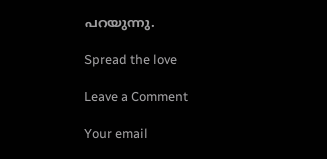പറയുന്നു.

Spread the love

Leave a Comment

Your email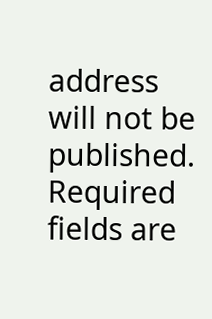address will not be published. Required fields are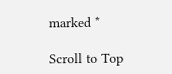marked *

Scroll to Top